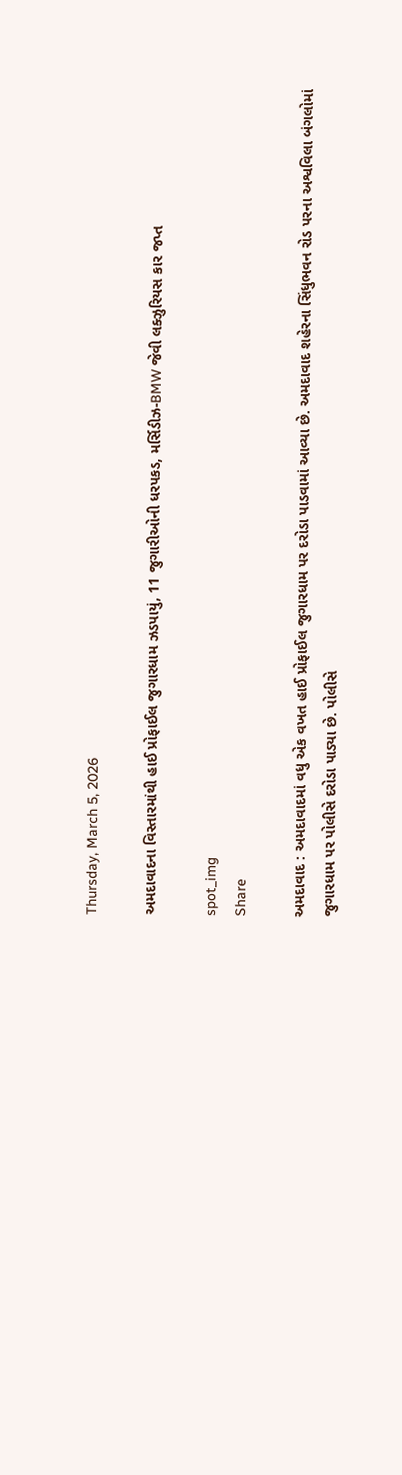Thursday, March 5, 2026

અમદાવાદના વિસ્તારમાંથી હાઈ પ્રોફાઈલ જુગારધામ ઝડપાયું, 11 જુગારીઓની ધરપકડ, મર્સિડીઝ-BMW જેવી લક્ઝુરિયસ કાર જપ્ત

spot_img
Share

અમદાવાદ : અમદાવાદમાં વધુ એક વખત હાઈ પ્રોફાઈલ જુગારધામ પર દરોડા પાડવામાં આવ્યા છે. અમદાવાદ શહેરના સિંધુભવન રોડ પરના અશ્વવિલા બંગલોમાં જુગારધામ પર પોલીસે દરોડા પાડ્યા છે. પોલીસે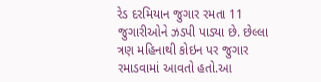રેડ દરમિયાન જુગાર રમતા 11 જુગારીઓને ઝડપી પાડ્યા છે. છેલ્લા ત્રણ મહિનાથી કોઇન પર જુગાર રમાડવામાં આવતો હતો.આ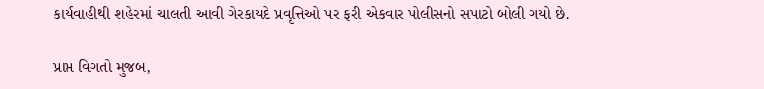કાર્યવાહીથી શહેરમાં ચાલતી આવી ગેરકાયદે પ્રવૃત્તિઓ પર ફરી એકવાર પોલીસનો સપાટો બોલી ગયો છે.

પ્રાપ્ત વિગતો મુજબ,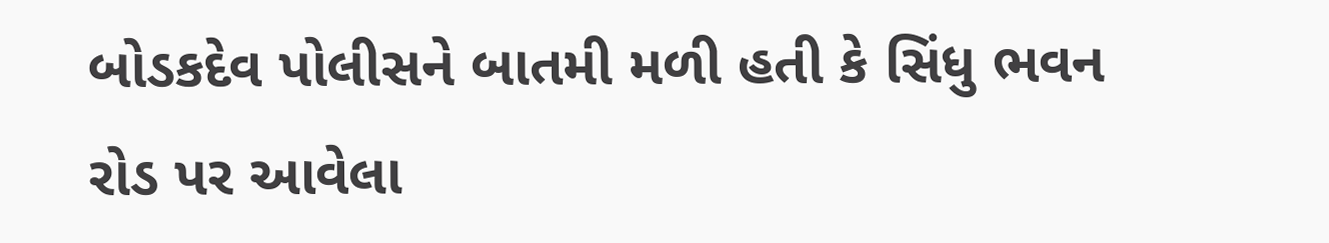બોડકદેવ પોલીસને બાતમી મળી હતી કે સિંધુ ભવન રોડ પર આવેલા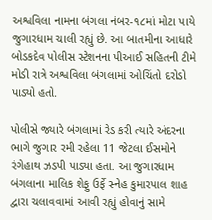અશ્વવિલા નામના બંગલા નંબર-૧૮માં મોટા પાયે જુગારધામ ચાલી રહ્યું છે. આ બાતમીના આધારે બોડકદેવ પોલીસ સ્ટેશનના પીઆઈ સહિતની ટીમે મોડી રાત્રે અશ્વવિલા બંગલામાં ઓચિંતો દરોડો પાડ્યો હતો.

પોલીસે જ્યારે બંગલામાં રેડ કરી ત્યારે અંદરના ભાગે જુગાર રમી રહેલા 11 જેટલા ઈસમોને રંગેહાથ ઝડપી પાડ્યા હતા. આ જુગારધામ બંગલાના માલિક શેફુ ઉર્ફે સ્નેહ કુમારપાલ શાહ દ્વારા ચલાવવામાં આવી રહ્યું હોવાનું સામે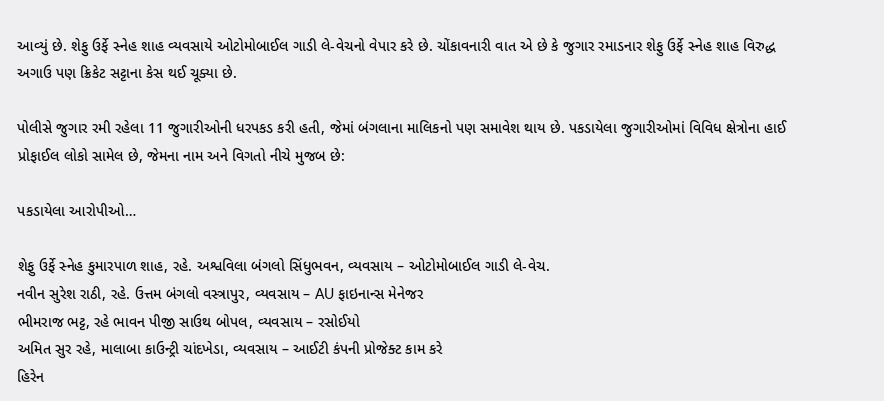આવ્યું છે. શેફુ ઉર્ફે સ્નેહ શાહ વ્યવસાયે ઓટોમોબાઈલ ગાડી લે-વેચનો વેપાર કરે છે. ચોંકાવનારી વાત એ છે કે જુગાર રમાડનાર શેફુ ઉર્ફે સ્નેહ શાહ વિરુદ્ધ અગાઉ પણ ક્રિકેટ સટ્ટાના કેસ થઈ ચૂક્યા છે.

પોલીસે જુગાર રમી રહેલા 11 જુગારીઓની ધરપકડ કરી હતી, જેમાં બંગલાના માલિકનો પણ સમાવેશ થાય છે. પકડાયેલા જુગારીઓમાં વિવિધ ક્ષેત્રોના હાઈ પ્રોફાઈલ લોકો સામેલ છે, જેમના નામ અને વિગતો નીચે મુજબ છે:

પકડાયેલા આરોપીઓ…

શેફુ ઉર્ફે સ્નેહ કુમારપાળ શાહ, રહે. અશ્વવિલા બંગલો સિંધુભવન, વ્યવસાય – ઓટોમોબાઈલ ગાડી લે-વેચ.
નવીન સુરેશ રાઠી, રહે. ઉત્તમ બંગલો વસ્ત્રાપુર, વ્યવસાય – AU ફાઇનાન્સ મેનેજર
ભીમરાજ ભટ્ટ, રહે ભાવન પીજી સાઉથ બોપલ, વ્યવસાય – રસોઈયો
અમિત સુર રહે, માલાબા કાઉન્ટ્રી ચાંદખેડા, વ્યવસાય – આઈટી કંપની પ્રોજેક્ટ કામ કરે
હિરેન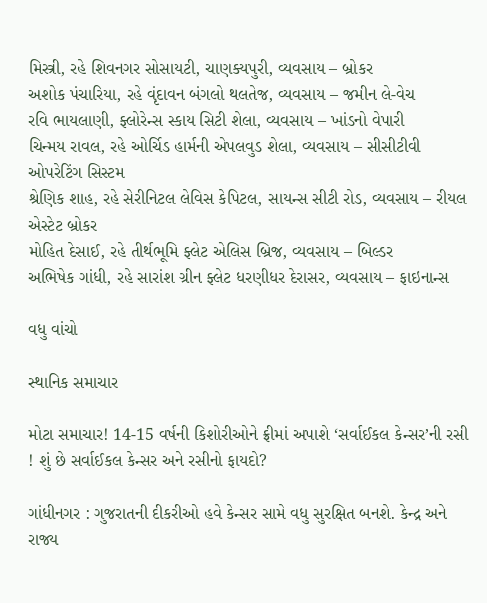મિસ્ત્રી, રહે શિવનગર સોસાયટી, ચાણક્યપુરી, વ્યવસાય – બ્રોકર
અશોક પંચારિયા, રહે વૃંદાવન બંગલો થલતેજ, વ્યવસાય – જમીન લે-વેચ
રવિ ભાયલાણી, ફ્લોરેન્સ સ્કાય સિટી શેલા, વ્યવસાય – ખાંડનો વેપારી
ચિન્મય રાવલ, રહે ઓર્ચિડ હાર્મની એપલવુડ શેલા, વ્યવસાય – સીસીટીવી ઓપરેટિંગ સિસ્ટમ
શ્રેણિક શાહ, રહે સેરીનિટલ લેવિસ કેપિટલ, સાયન્સ સીટી રોડ, વ્યવસાય – રીયલ એસ્ટેટ બ્રોકર
મોહિત દેસાઈ, રહે તીર્થભૂમિ ફ્લેટ એલિસ બ્રિજ, વ્યવસાય – બિલ્ડર
અભિષેક ગાંધી, રહે સારાંશ ગ્રીન ફ્લેટ ધરણીધર દેરાસર, વ્યવસાય – ફાઇનાન્સ

વધુ વાંચો

સ્થાનિક સમાચાર

મોટા સમાચાર! 14-15 વર્ષની કિશોરીઓને ફ્રીમાં અપાશે ‘સર્વાઈકલ કેન્સર’ની રસી ! શું છે સર્વાઈકલ કેન્સર અને રસીનો ફાયદો?

ગાંધીનગર : ગુજરાતની દીકરીઓ હવે કેન્સર સામે વધુ સુરક્ષિત બનશે. કેન્દ્ર અને રાજ્ય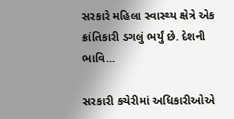સરકારે મહિલા સ્વાસ્થ્ય ક્ષેત્રે એક ક્રાંતિકારી ડગલું ભર્યું છે. દેશની ભાવિ...

સરકારી કચેરીમાં અધિકારીઓએ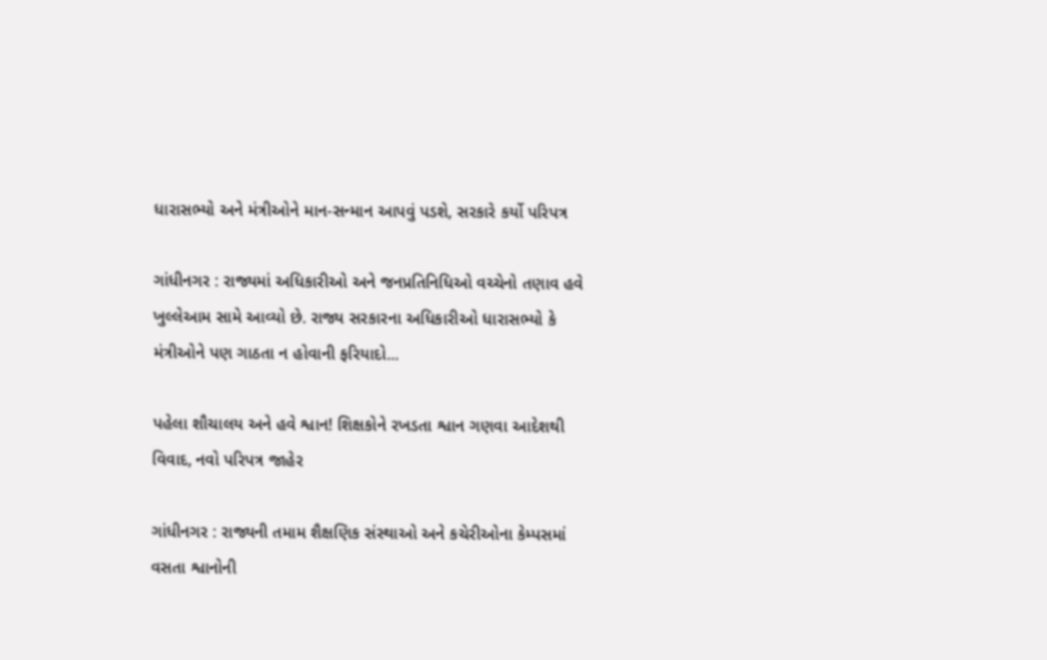ધારાસભ્યો અને મંત્રીઓને માન-સન્માન આપવું પડશે, સરકારે કર્યો પરિપત્ર

ગાંધીનગર : રાજ્યમાં અધિકારીઓ અને જનપ્રતિનિધિઓ વચ્ચેનો તણાવ હવે ખુલ્લેઆમ સામે આવ્યો છે. રાજ્ય સરકારના અધિકારીઓ ધારાસભ્યો કે મંત્રીઓને પણ ગાઠતા ન હોવાની ફરિયાદો...

પહેલા શૌચાલય અને હવે શ્વાન! શિક્ષકોને રખડતા શ્વાન ગણવા આદેશથી વિવાદ, નવો પરિપત્ર જાહેર

ગાંધીનગર : રાજ્યની તમામ શૈક્ષણિક સંસ્થાઓ અને કચેરીઓના કેમ્પસમાં વસતા શ્વાનોની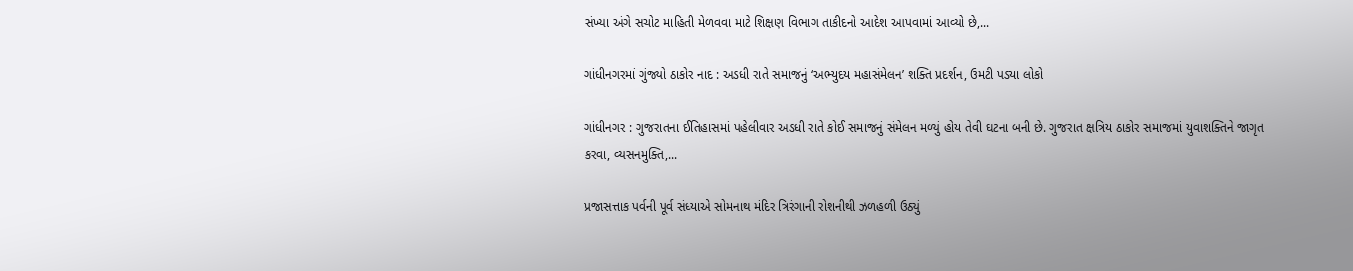સંખ્યા અંગે સચોટ માહિતી મેળવવા માટે શિક્ષણ વિભાગ તાકીદનો આદેશ આપવામાં આવ્યો છે,...

ગાંધીનગરમાં ગુંજ્યો ઠાકોર નાદ : અડધી રાતે સમાજનું ‘અભ્યુદય મહાસંમેલન’ શક્તિ પ્રદર્શન, ઉમટી પડ્યા લોકો

ગાંધીનગર : ગુજરાતના ઈતિહાસમાં પહેલીવાર અડધી રાતે કોઈ સમાજનું સંમેલન મળ્યું હોય તેવી ઘટના બની છે. ગુજરાત ક્ષત્રિય ઠાકોર સમાજમાં યુવાશક્તિને જાગૃત કરવા, વ્યસનમુક્તિ,...

પ્રજાસત્તાક પર્વની પૂર્વ સંધ્યાએ સોમનાથ મંદિર ત્રિરંગાની રોશનીથી ઝળહળી ઉઠ્યું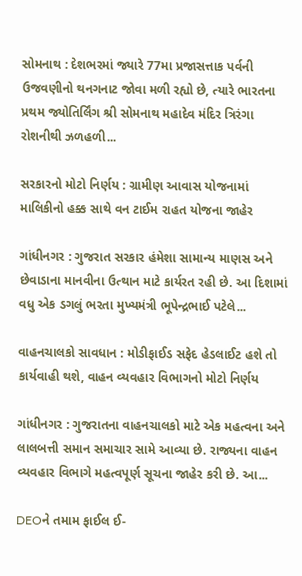સોમનાથ : દેશભરમાં જ્યારે 77મા પ્રજાસત્તાક પર્વની ઉજવણીનો થનગનાટ જોવા મળી રહ્યો છે, ત્યારે ભારતના પ્રથમ જ્યોતિર્લિંગ શ્રી સોમનાથ મહાદેવ મંદિર ત્રિરંગા રોશનીથી ઝળહળી...

સરકારનો મોટો નિર્ણય : ગ્રામીણ આવાસ યોજનામાં માલિકીનો હક્ક સાથે વન ટાઈમ રાહત યોજના જાહેર

ગાંધીનગર : ગુજરાત સરકાર હંમેશા સામાન્ય માણસ અને છેવાડાના માનવીના ઉત્થાન માટે કાર્યરત રહી છે. આ દિશામાં વધુ એક ડગલું ભરતા મુખ્યમંત્રી ભૂપેન્દ્રભાઈ પટેલે...

વાહનચાલકો સાવધાન : મોડીફાઈડ સફેદ હેડલાઈટ હશે તો કાર્યવાહી થશે, વાહન વ્યવહાર વિભાગનો મોટો નિર્ણય

ગાંધીનગર : ગુજરાતના વાહનચાલકો માટે એક મહત્વના અને લાલબત્તી સમાન સમાચાર સામે આવ્યા છે. રાજ્યના વાહન વ્યવહાર વિભાગે મહત્વપૂર્ણ સૂચના જાહેર કરી છે. આ...

DEOને તમામ ફાઈલ ઈ-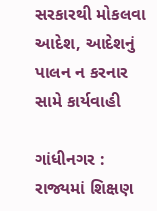સરકારથી મોકલવા આદેશ, આદેશનું પાલન ન કરનાર સામે કાર્યવાહી

ગાંધીનગર : રાજ્યમાં શિક્ષણ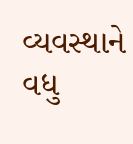વ્યવસ્થાને વધુ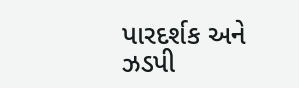પારદર્શક અને ઝડપી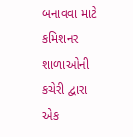બનાવવા માટે કમિશનર શાળાઓની કચેરી દ્વારા એક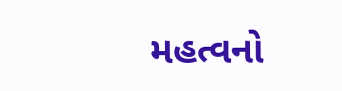મહત્વનો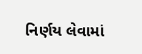નિર્ણય લેવામાં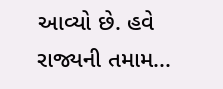આવ્યો છે. હવે રાજ્યની તમામ...